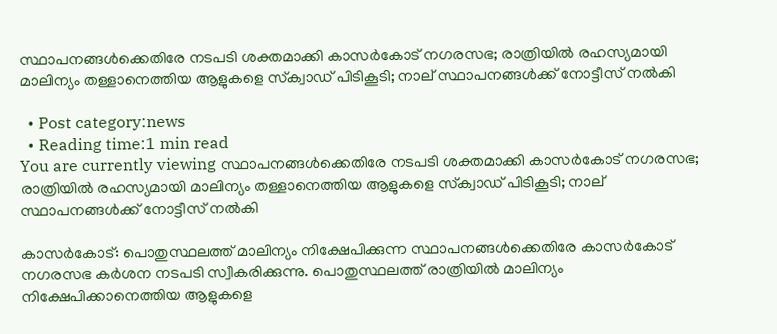സ്ഥാപനങ്ങള്‍ക്കെതിരേ നടപടി ശക്തമാക്കി കാസര്‍കോട് നഗരസഭ; രാത്രിയില്‍ രഹസ്യമായി മാലിന്യം തള്ളാനെത്തിയ ആളുകളെ സ്‌ക്വാഡ് പിടികൂടി; നാല് സ്ഥാപനങ്ങള്‍ക്ക് നോട്ടീസ് നല്‍കി

  • Post category:news
  • Reading time:1 min read
You are currently viewing സ്ഥാപനങ്ങള്‍ക്കെതിരേ നടപടി ശക്തമാക്കി കാസര്‍കോട് നഗരസഭ; രാത്രിയില്‍ രഹസ്യമായി മാലിന്യം തള്ളാനെത്തിയ ആളുകളെ സ്‌ക്വാഡ് പിടികൂടി; നാല് സ്ഥാപനങ്ങള്‍ക്ക് നോട്ടീസ് നല്‍കി

കാസര്‍കോട്: പൊതുസ്ഥലത്ത് മാലിന്യം നിക്ഷേപിക്കുന്ന സ്ഥാപനങ്ങള്‍ക്കെതിരേ കാസര്‍കോട് നഗരസഭ കര്‍ശന നടപടി സ്വീകരിക്കുന്നു. പൊതുസ്ഥലത്ത് രാത്രിയില്‍ മാലിന്യം നിക്ഷേപിക്കാനെത്തിയ ആളുകളെ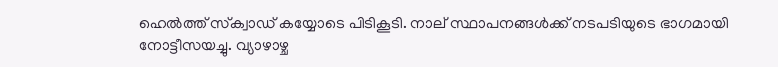ഹെല്‍ത്ത് സ്‌ക്വാഡ് കയ്യോടെ പിടികൂടി. നാല് സ്ഥാപനങ്ങള്‍ക്ക് നടപടിയുടെ ഭാഗമായി നോട്ടീസയച്ചു. വ്യാഴാഴ്ച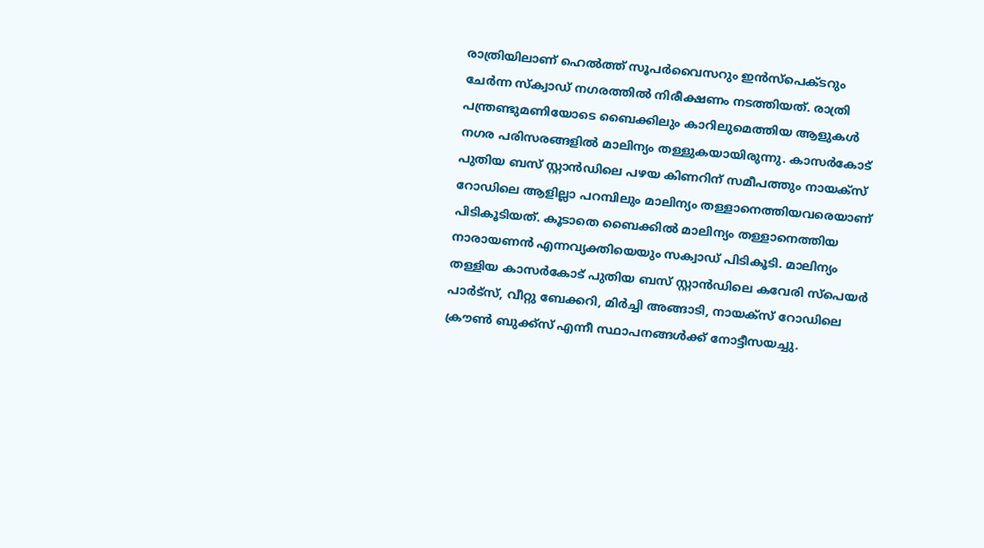രാത്രിയിലാണ് ഹെല്‍ത്ത് സൂപര്‍വൈസറും ഇന്‍സ്‌പെക്ടറും ചേര്‍ന്ന സ്‌ക്വാഡ് നഗരത്തില്‍ നിരീക്ഷണം നടത്തിയത്. രാത്രി പന്ത്രണ്ടുമണിയോടെ ബൈക്കിലും കാറിലുമെത്തിയ ആളുകള്‍ നഗര പരിസരങ്ങളില്‍ മാലിന്യം തള്ളുകയായിരുന്നു. കാസര്‍കോട് പുതിയ ബസ് സ്റ്റാന്‍ഡിലെ പഴയ കിണറിന് സമീപത്തും നായക്‌സ് റോഡിലെ ആളില്ലാ പറമ്പിലും മാലിന്യം തള്ളാനെത്തിയവരെയാണ് പിടികൂടിയത്. കൂടാതെ ബൈക്കില്‍ മാലിന്യം തള്ളാനെത്തിയ നാരായണന്‍ എന്നവ്യക്തിയെയും സക്വാഡ് പിടികൂടി. മാലിന്യം തള്ളിയ കാസര്‍കോട് പുതിയ ബസ് സ്റ്റാന്‍ഡിലെ കവേരി സ്‌പെയര്‍ പാര്‍ട്‌സ്, വീറ്റു ബേക്കറി, മിര്‍ച്ചി അങ്ങാടി, നായക്‌സ് റോഡിലെ ക്രൗണ്‍ ബുക്ക്‌സ് എന്നീ സ്ഥാപനങ്ങള്‍ക്ക് നോട്ടീസയച്ചു.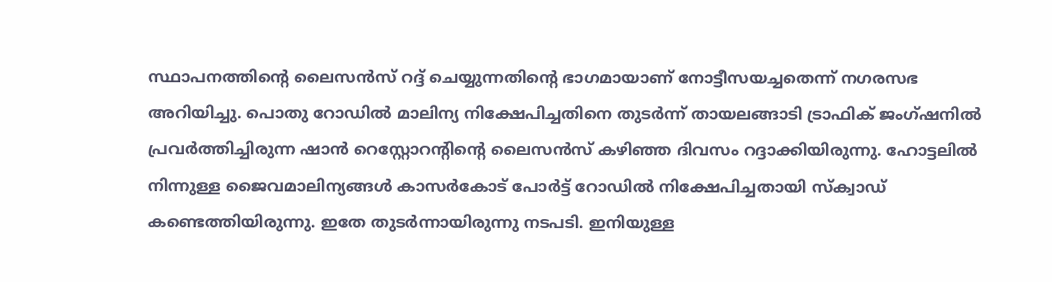സ്ഥാപനത്തിന്റെ ലൈസന്‍സ് റദ്ദ് ചെയ്യുന്നതിന്റെ ഭാഗമായാണ് നോട്ടീസയച്ചതെന്ന് നഗരസഭ അറിയിച്ചു. പൊതു റോഡില്‍ മാലിന്യ നിക്ഷേപിച്ചതിനെ തുടര്‍ന്ന് തായലങ്ങാടി ട്രാഫിക് ജംഗ്ഷനില്‍ പ്രവര്‍ത്തിച്ചിരുന്ന ഷാന്‍ റെസ്റ്റോറന്റിന്റെ ലൈസന്‍സ് കഴിഞ്ഞ ദിവസം റദ്ദാക്കിയിരുന്നു. ഹോട്ടലില്‍ നിന്നുള്ള ജൈവമാലിന്യങ്ങള്‍ കാസര്‍കോട് പോര്‍ട്ട് റോഡില്‍ നിക്ഷേപിച്ചതായി സ്‌ക്വാഡ് കണ്ടെത്തിയിരുന്നു. ഇതേ തുടര്‍ന്നായിരുന്നു നടപടി. ഇനിയുള്ള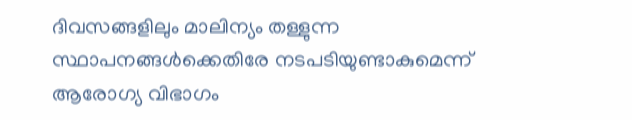ദിവസങ്ങളിലും മാലിന്യം തള്ളുന്ന സ്ഥാപനങ്ങള്‍ക്കെതിരേ നടപടിയുണ്ടാകുമെന്ന് ആരോഗ്യ വിഭാഗം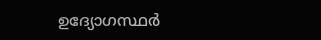ഉദ്യോഗസ്ഥര്‍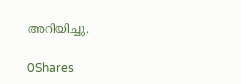അറിയിച്ചു.

0Shares